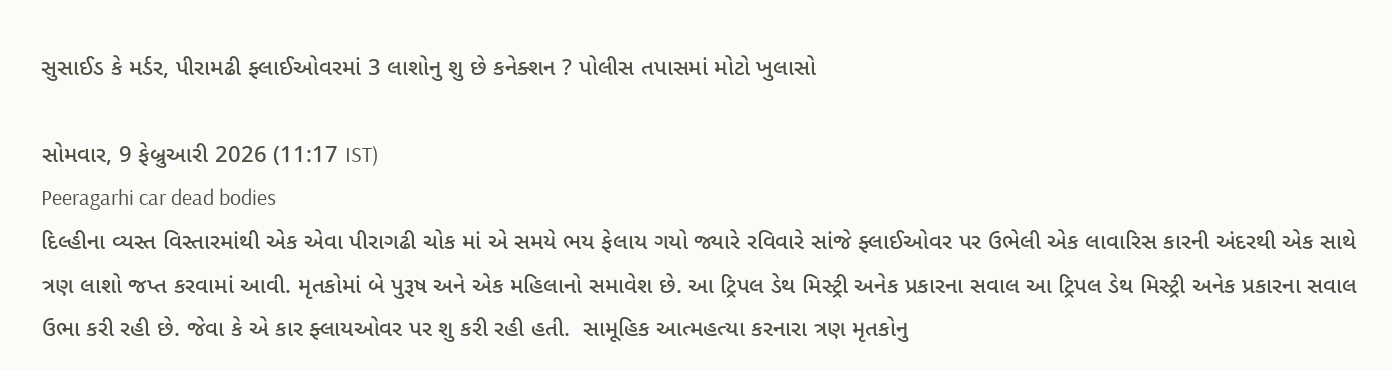સુસાઈડ કે મર્ડર, પીરામઢી ફ્લાઈઓવરમાં 3 લાશોનુ શુ છે કનેક્શન ? પોલીસ તપાસમાં મોટો ખુલાસો

સોમવાર, 9 ફેબ્રુઆરી 2026 (11:17 IST)
Peeragarhi car dead bodies
દિલ્હીના વ્યસ્ત વિસ્તારમાંથી એક એવા પીરાગઢી ચોક માં એ સમયે ભય ફેલાય ગયો જ્યારે રવિવારે સાંજે ફ્લાઈઓવર પર ઉભેલી એક લાવારિસ કારની અંદરથી એક સાથે ત્રણ લાશો જપ્ત કરવામાં આવી. મૃતકોમાં બે પુરૂષ અને એક મહિલાનો સમાવેશ છે. આ ટ્રિપલ ડેથ મિસ્ટ્રી અનેક પ્રકારના સવાલ આ ટ્રિપલ ડેથ મિસ્ટ્રી અનેક પ્રકારના સવાલ ઉભા કરી રહી છે. જેવા કે એ કાર ફ્લાયઓવર પર શુ કરી રહી હતી.  સામૂહિક આત્મહત્યા કરનારા ત્રણ મૃતકોનુ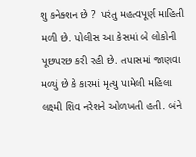શુ કનેક્શન છે ?  પરંતુ મહત્વપૂર્ણ માહિતી મળી છે. પોલીસ આ કેસમાં બે લોકોની પૂછપરછ કરી રહી છે. તપાસમાં જાણવા મળ્યું છે કે કારમાં મૃત્યુ પામેલી મહિલા લક્ષ્મી શિવ નરેશને ઓળખતી હતી. બંને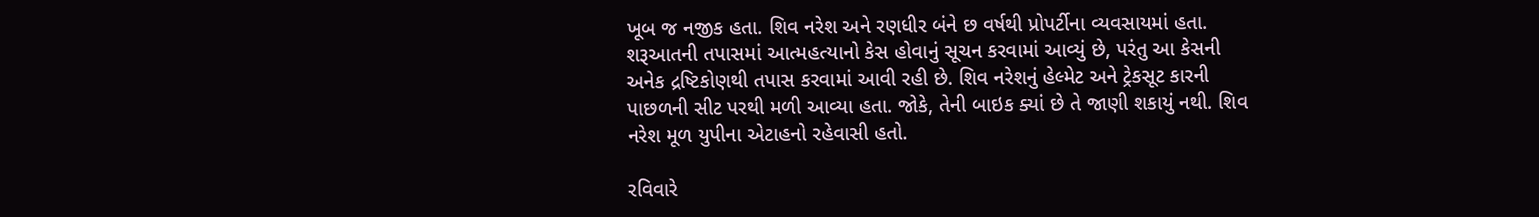ખૂબ જ નજીક હતા. શિવ નરેશ અને રણધીર બંને છ વર્ષથી પ્રોપર્ટીના વ્યવસાયમાં હતા. શરૂઆતની તપાસમાં આત્મહત્યાનો કેસ હોવાનું સૂચન કરવામાં આવ્યું છે, પરંતુ આ કેસની અનેક દ્રષ્ટિકોણથી તપાસ કરવામાં આવી રહી છે. શિવ નરેશનું હેલ્મેટ અને ટ્રેકસૂટ કારની પાછળની સીટ પરથી મળી આવ્યા હતા. જોકે, તેની બાઇક ક્યાં છે તે જાણી શકાયું નથી. શિવ નરેશ મૂળ યુપીના એટાહનો રહેવાસી હતો.

રવિવારે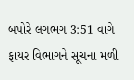બપોરે લગભગ 3:51 વાગે ફાયર વિભાગને સૂચના મળી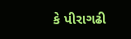કે પીરાગઢી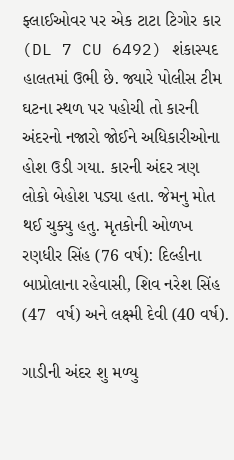ફ્લાઈઓવર પર એક ટાટા ટિગોર કાર (DL 7 CU 6492) શંકાસ્પદ હાલતમાં ઉભી છે. જ્યારે પોલીસ ટીમ ઘટના સ્થળ પર પહોચી તો કારની અંદરનો નજારો જોઈને અધિકારીઓના હોશ ઉડી ગયા. કારની અંદર ત્રણ લોકો બેહોશ પડ્યા હતા. જેમનુ મોત થઈ ચુક્યુ હતુ. મૃતકોની ઓળખ રણધીર સિંહ (76 વર્ષ): દિલ્હીના બાપ્રોલાના રહેવાસી, શિવ નરેશ સિંહ (47  વર્ષ) અને લક્ષ્મી દેવી (40 વર્ષ).

ગાડીની અંદર શુ મળ્યુ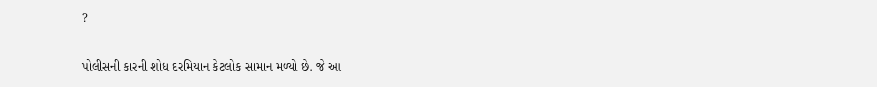?

પોલીસની કારની શોધ દરમિયાન કેટલોક સામાન મળ્યો છે. જે આ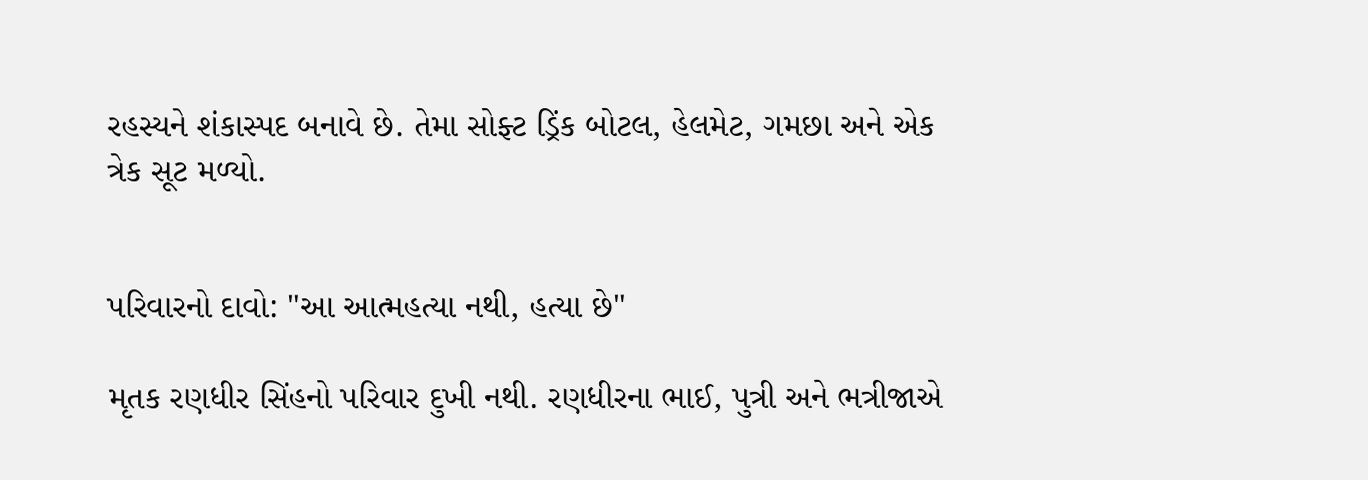રહસ્યને શંકાસ્પદ બનાવે છે. તેમા સોફ્ટ ડ્રિંક બોટલ, હેલમેટ, ગમછા અને એક ત્રેક સૂટ મળ્યો.


પરિવારનો દાવો: "આ આત્મહત્યા નથી, હત્યા છે"

મૃતક રણધીર સિંહનો પરિવાર દુખી નથી. રણધીરના ભાઈ, પુત્રી અને ભત્રીજાએ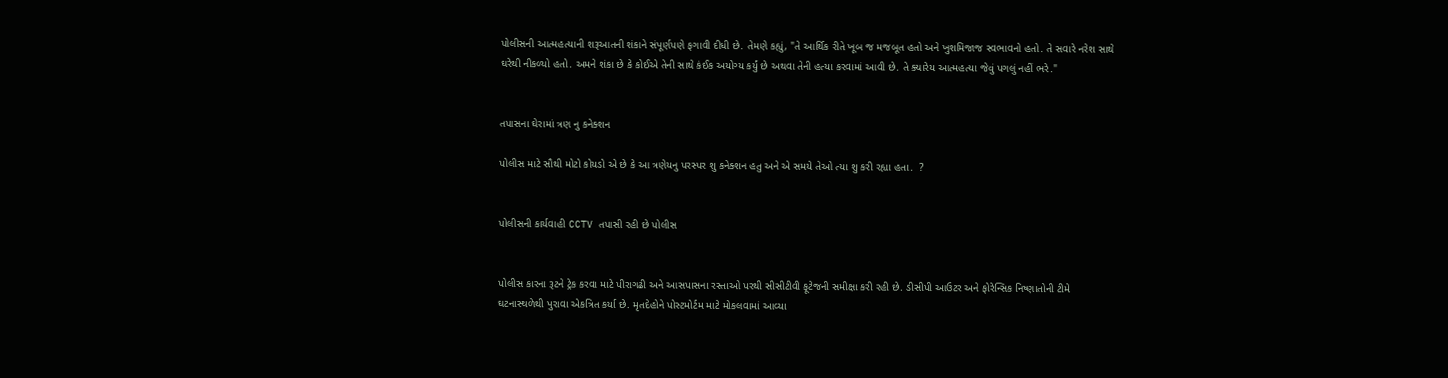પોલીસની આત્મહત્યાની શરૂઆતની શંકાને સંપૂર્ણપણે ફગાવી દીધી છે. તેમણે કહ્યું, "તે આર્થિક રીતે ખૂબ જ મજબૂત હતો અને ખુશમિજાજ સ્વભાવનો હતો. તે સવારે નરેશ સાથે ઘરેથી નીકળ્યો હતો. અમને શંકા છે કે કોઈએ તેની સાથે કંઈક અયોગ્ય કર્યું છે અથવા તેની હત્યા કરવામાં આવી છે. તે ક્યારેય આત્મહત્યા જેવું પગલું નહીં ભરે."


તપાસના ઘેરામાં ત્રણ નુ કનેક્શન

પોલીસ માટે સૌથી મોટો કોયડો એ છે કે આ ત્રણેયનુ પરસ્પર શુ કનેક્શન હતુ અને એ સમયે તેઓ ત્યા શુ કરી રહ્યા હતા.  ?


પોલીસની કાર્યવાહી CCTV તપાસી રહી છે પોલીસ


પોલીસ કારના રૂટને ટ્રેક કરવા માટે પીરાગઢી અને આસપાસના રસ્તાઓ પરથી સીસીટીવી ફૂટેજની સમીક્ષા કરી રહી છે. ડીસીપી આઉટર અને ફોરેન્સિક નિષ્ણાતોની ટીમે ઘટનાસ્થળેથી પુરાવા એકત્રિત કર્યા છે. મૃતદેહોને પોસ્ટમોર્ટમ માટે મોકલવામાં આવ્યા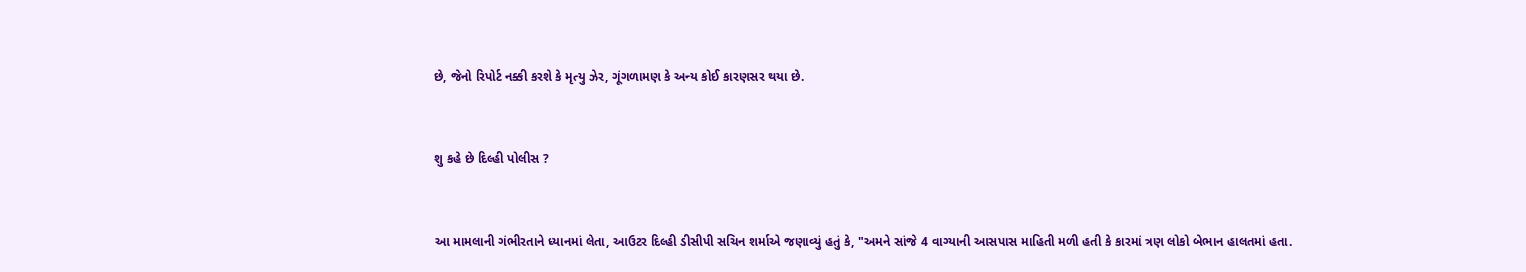છે, જેનો રિપોર્ટ નક્કી કરશે કે મૃત્યુ ઝેર, ગૂંગળામણ કે અન્ય કોઈ કારણસર થયા છે.


શુ કહે છે દિલ્હી પોલીસ ?


આ મામલાની ગંભીરતાને ધ્યાનમાં લેતા, આઉટર દિલ્હી ડીસીપી સચિન શર્માએ જણાવ્યું હતું કે, "અમને સાંજે 4 વાગ્યાની આસપાસ માહિતી મળી હતી કે કારમાં ત્રણ લોકો બેભાન હાલતમાં હતા.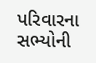પરિવારના સભ્યોની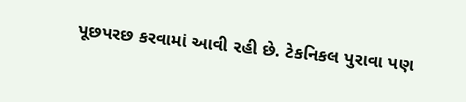પૂછપરછ કરવામાં આવી રહી છે. ટેકનિકલ પુરાવા પણ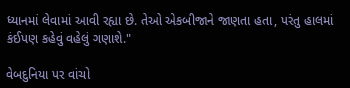ધ્યાનમાં લેવામાં આવી રહ્યા છે. તેઓ એકબીજાને જાણતા હતા, પરંતુ હાલમાં કંઈપણ કહેવું વહેલું ગણાશે."

વેબદુનિયા પર વાંચો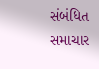સંબંધિત સમાચાર